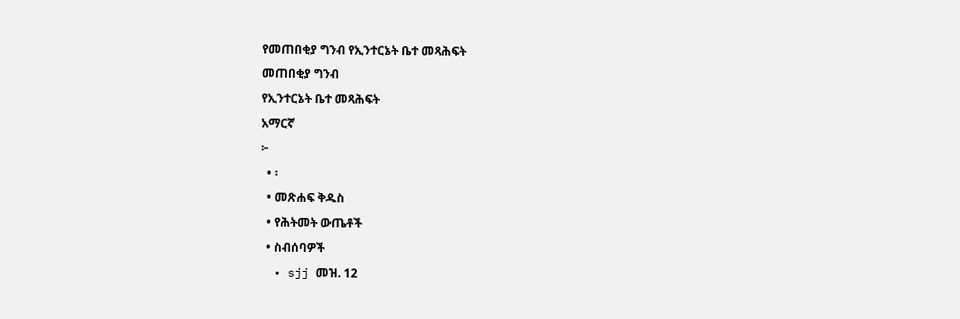የመጠበቂያ ግንብ የኢንተርኔት ቤተ መጻሕፍት
መጠበቂያ ግንብ
የኢንተርኔት ቤተ መጻሕፍት
አማርኛ
፦
  • ፡
  • መጽሐፍ ቅዱስ
  • የሕትመት ውጤቶች
  • ስብሰባዎች
  • sjj መዝ. 12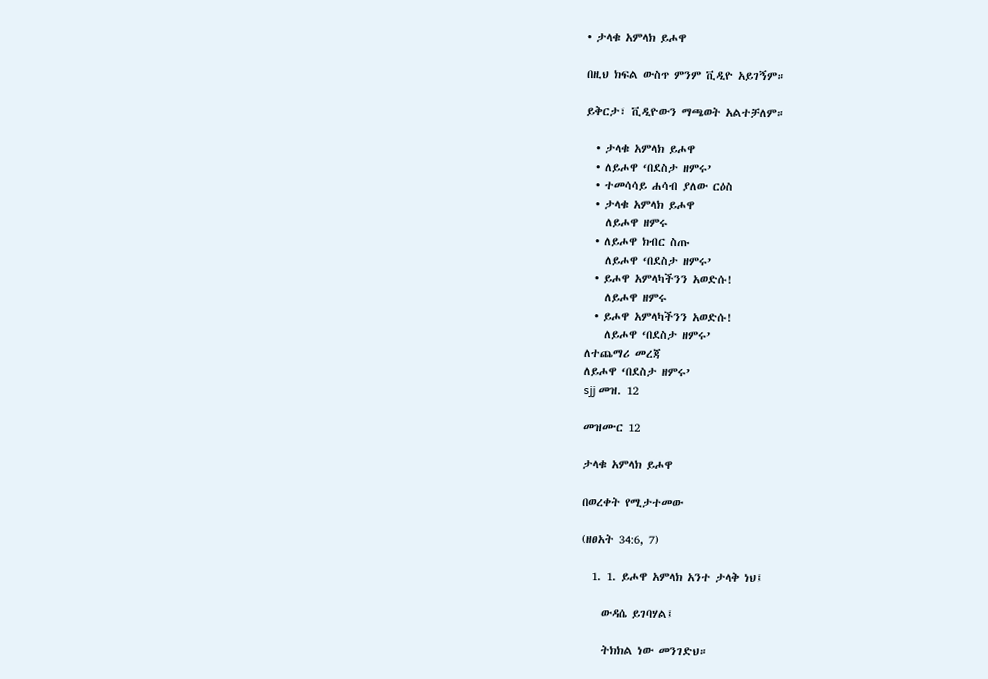• ታላቁ አምላክ ይሖዋ

በዚህ ክፍል ውስጥ ምንም ቪዲዮ አይገኝም።

ይቅርታ፣ ቪዲዮውን ማጫወት አልተቻለም።

  • ታላቁ አምላክ ይሖዋ
  • ለይሖዋ ‘በደስታ ዘምሩ’
  • ተመሳሳይ ሐሳብ ያለው ርዕስ
  • ታላቁ አምላክ ይሖዋ
    ለይሖዋ ዘምሩ
  • ለይሖዋ ክብር ስጡ
    ለይሖዋ ‘በደስታ ዘምሩ’
  • ይሖዋ አምላካችንን አወድሱ!
    ለይሖዋ ዘምሩ
  • ይሖዋ አምላካችንን አወድሱ!
    ለይሖዋ ‘በደስታ ዘምሩ’
ለተጨማሪ መረጃ
ለይሖዋ ‘በደስታ ዘምሩ’
sjj መዝ. 12

መዝሙር 12

ታላቁ አምላክ ይሖዋ

በወረቀት የሚታተመው

(ዘፀአት 34:6, 7)

  1. 1. ይሖዋ አምላክ አንተ ታላቅ ነህ፤

    ውዳሴ ይገባሃል፤

    ትክክል ነው መንገድህ።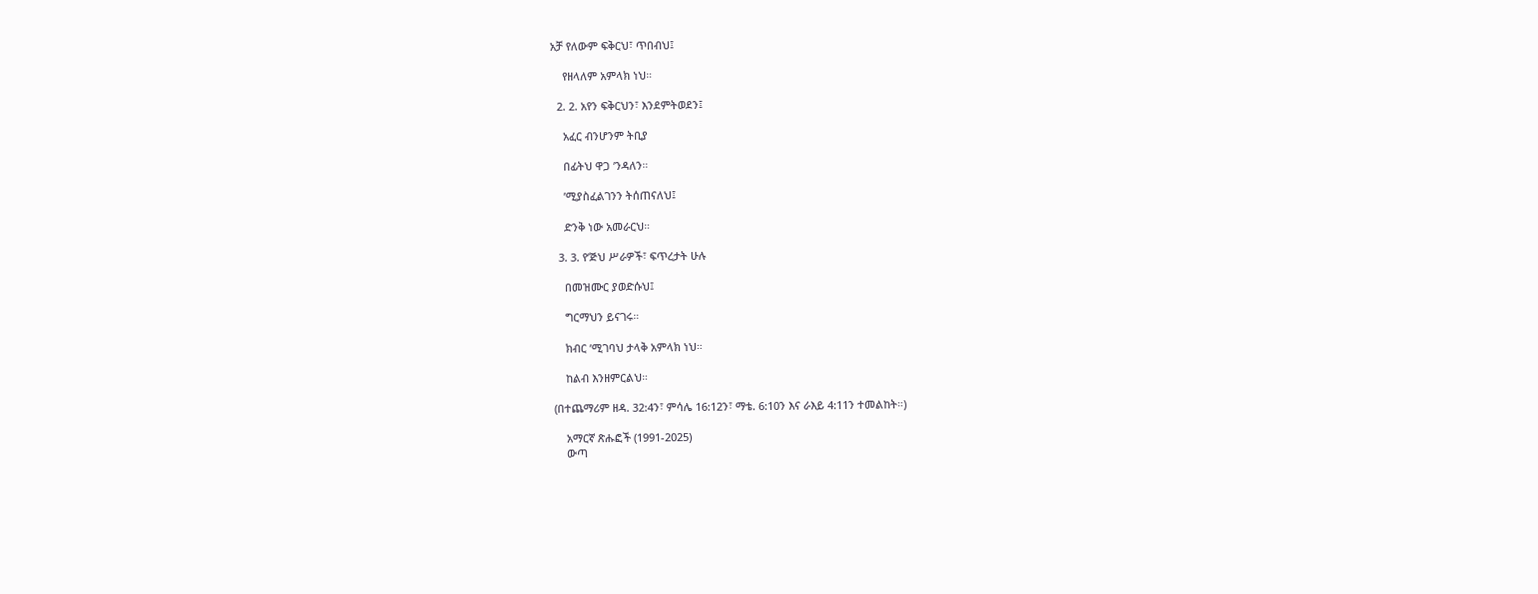አቻ የለውም ፍቅርህ፣ ጥበብህ፤

    የዘላለም አምላክ ነህ።

  2. 2. አየን ፍቅርህን፣ እንደምትወደን፤

    አፈር ብንሆንም ትቢያ

    በፊትህ ዋጋ ’ንዳለን።

    ’ሚያስፈልገንን ትሰጠናለህ፤

    ድንቅ ነው አመራርህ።

  3. 3. የ’ጅህ ሥራዎች፣ ፍጥረታት ሁሉ

    በመዝሙር ያወድሱህ፤

    ግርማህን ይናገሩ።

    ክብር ’ሚገባህ ታላቅ አምላክ ነህ።

    ከልብ እንዘምርልህ።

(በተጨማሪም ዘዳ. 32:4ን፣ ምሳሌ 16:12ን፣ ማቴ. 6:10ን እና ራእይ 4:11ን ተመልከት።)

    አማርኛ ጽሑፎች (1991-2025)
    ውጣ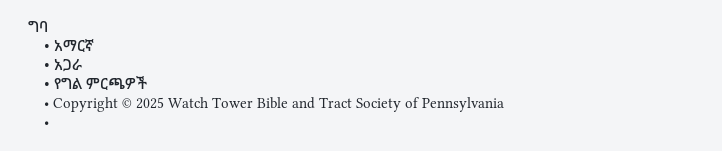ግባ
    • አማርኛ
    • አጋራ
    • የግል ምርጫዎች
    • Copyright © 2025 Watch Tower Bible and Tract Society of Pennsylvania
    •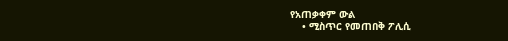የአጠቃቀም ውል
    • ሚስጥር የመጠበቅ ፖሊሲ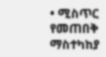• ሚስጥር የመጠበቅ ማስተካከያ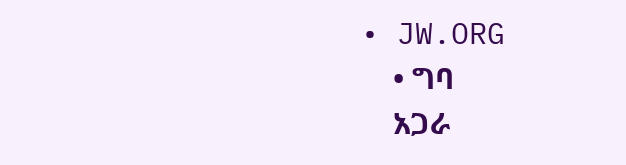• JW.ORG
    • ግባ
    አጋራ